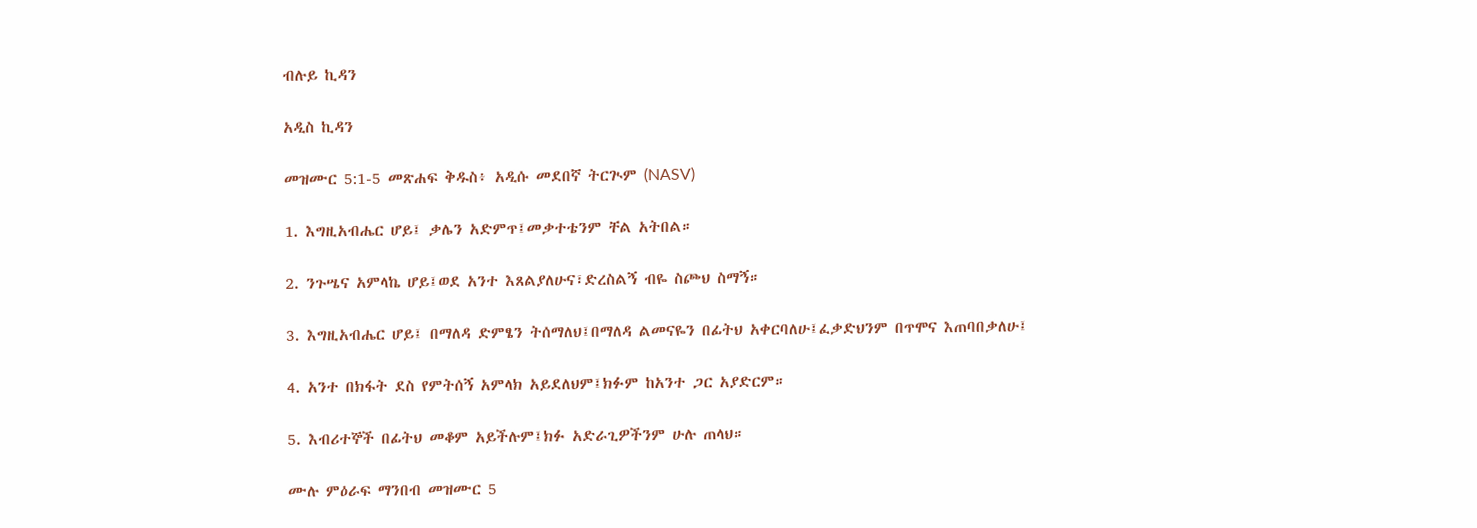ብሉይ ኪዳን

አዲስ ኪዳን

መዝሙር 5:1-5 መጽሐፍ ቅዱስ፥ አዲሱ መደበኛ ትርጒም (NASV)

1. እግዚአብሔር ሆይ፤ ቃሌን አድምጥ፤መቃተቴንም ቸል አትበል።

2. ንጉሤና አምላኬ ሆይ፤ወደ አንተ እጸልያለሁና፣ድረስልኝ ብዬ ስጮህ ስማኝ።

3. እግዚአብሔር ሆይ፤ በማለዳ ድምፄን ትሰማለህ፤በማለዳ ልመናዬን በፊትህ አቀርባለሁ፤ፈቃድህንም በጥሞና እጠባበቃለሁ፤

4. አንተ በክፋት ደስ የምትሰኝ አምላክ አይደለህም፤ክፉም ከአንተ ጋር አያድርም።

5. እብሪተኞች በፊትህ መቆም አይችሉም፤ክፉ አድራጊዎችንም ሁሉ ጠላህ።

ሙሉ ምዕራፍ ማንበብ መዝሙር 5